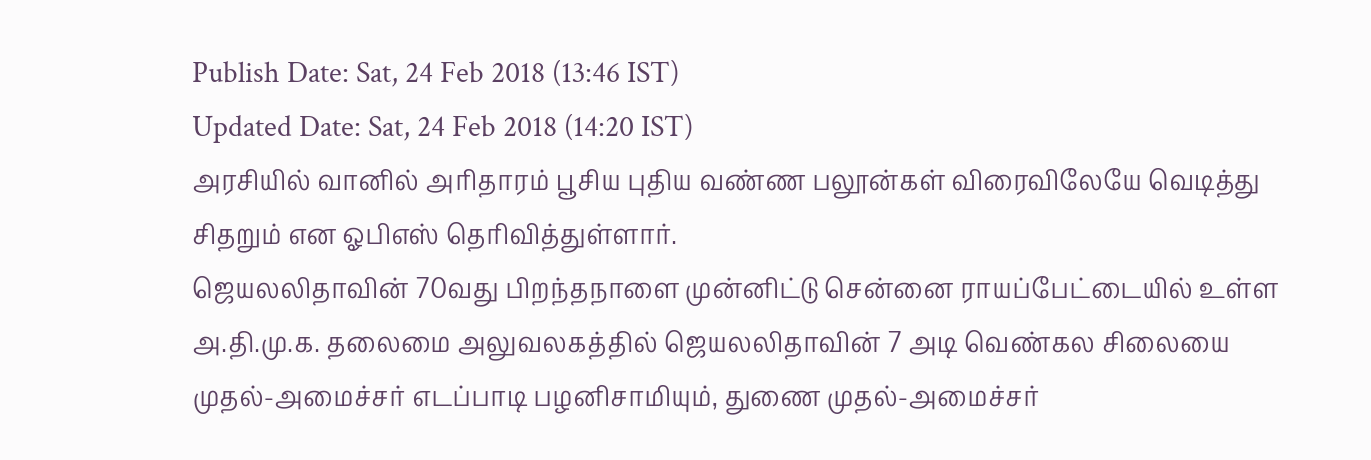Publish Date: Sat, 24 Feb 2018 (13:46 IST)
Updated Date: Sat, 24 Feb 2018 (14:20 IST)
அரசியில் வானில் அரிதாரம் பூசிய புதிய வண்ண பலூன்கள் விரைவிலேயே வெடித்து சிதறும் என ஓபிஎஸ் தெரிவித்துள்ளார்.
ஜெயலலிதாவின் 70வது பிறந்தநாளை முன்னிட்டு சென்னை ராயப்பேட்டையில் உள்ள அ.தி.மு.க. தலைமை அலுவலகத்தில் ஜெயலலிதாவின் 7 அடி வெண்கல சிலையை முதல்-அமைச்சர் எடப்பாடி பழனிசாமியும், துணை முதல்-அமைச்சர்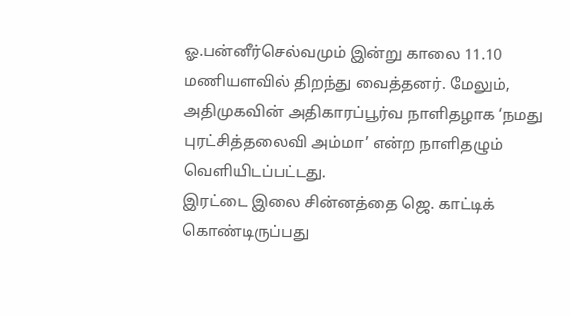ஓ.பன்னீர்செல்வமும் இன்று காலை 11.10 மணியளவில் திறந்து வைத்தனர். மேலும், அதிமுகவின் அதிகாரப்பூர்வ நாளிதழாக ‘நமது புரட்சித்தலைவி அம்மா’ என்ற நாளிதழும் வெளியிடப்பட்டது.
இரட்டை இலை சின்னத்தை ஜெ. காட்டிக் கொண்டிருப்பது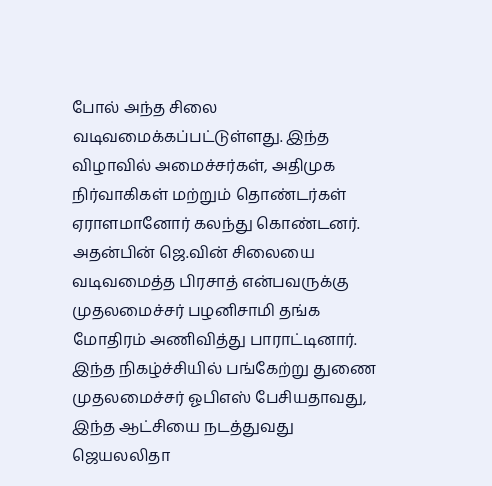போல் அந்த சிலை வடிவமைக்கப்பட்டுள்ளது. இந்த விழாவில் அமைச்சர்கள், அதிமுக நிர்வாகிகள் மற்றும் தொண்டர்கள் ஏராளமானோர் கலந்து கொண்டனர். அதன்பின் ஜெ.வின் சிலையை வடிவமைத்த பிரசாத் என்பவருக்கு முதலமைச்சர் பழனிசாமி தங்க மோதிரம் அணிவித்து பாராட்டினார்.
இந்த நிகழ்ச்சியில் பங்கேற்று துணை முதலமைச்சர் ஓபிஎஸ் பேசியதாவது, இந்த ஆட்சியை நடத்துவது ஜெயலலிதா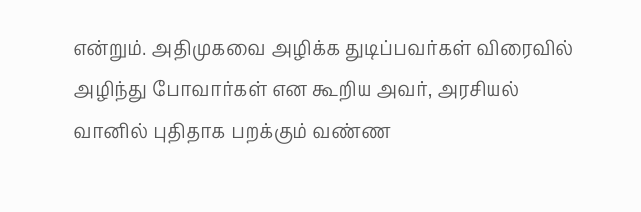என்றும். அதிமுகவை அழிக்க துடிப்பவர்கள் விரைவில் அழிந்து போவார்கள் என கூறிய அவர், அரசியல் வானில் புதிதாக பறக்கும் வண்ண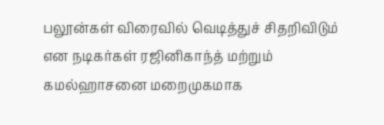பலூன்கள் விரைவில் வெடித்துச் சிதறிவிடும் என நடிகர்கள் ரஜினிகாந்த் மற்றும் கமல்ஹாசனை மறைமுகமாக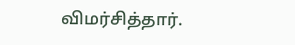விமர்சித்தார்.